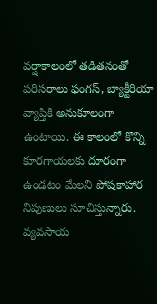వర్షాకాలంలో తడితనంతో పరిసరాలు ఫంగస్, బ్యాక్టీరియా వ్యాప్తికి అనుకూలంగా ఉంటాయి. ఈ కాలంలో కొన్ని కూరగాయలకు దూరంగా ఉండటం మేలని పోషకాహార నిపుణులు సూచిస్తున్నారు.
వ్యవసాయ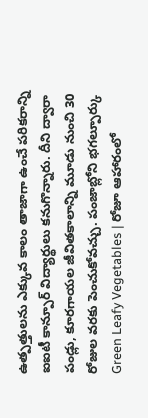ఉత్పత్తులను ఎక్కువ కాలం తాజాగా ఉంచే పరికరాన్ని ఐఐటీ కాన్పూర్ విద్యార్థులు కనుగొన్నారు. దీని ద్వారా పండ్లు, కూరగాయల జీవితకాలాన్ని మూడు నుంచి 30 రోజుల వరకు పెంచుకోవచ్చు. పంజాబ్లోని భగల్పూర్కు
Green Leafy Vegetables | రోజూ ఆహారంలో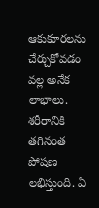ఆకుకూరలను చేర్చుకోవడం వల్ల అనేక లాభాలు. శరీరానికి తగినంత పోషణ లభిస్తుంది. ఏ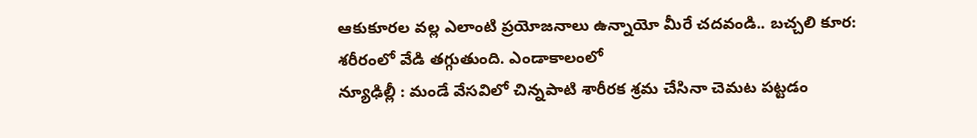ఆకుకూరల వల్ల ఎలాంటి ప్రయోజనాలు ఉన్నాయో మీరే చదవండి.. బచ్చలి కూర: శరీరంలో వేడి తగ్గుతుంది. ఎండాకాలంలో
న్యూఢిల్లీ : మండే వేసవిలో చిన్నపాటి శారీరక శ్రమ చేసినా చెమట పట్టడం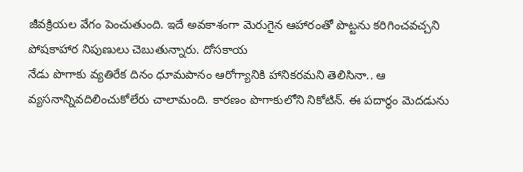జీవక్రియల వేగం పెంచుతుంది. ఇదే అవకాశంగా మెరుగైన ఆహారంతో పొట్టను కరిగించవచ్చని పోషకాహార నిపుణులు చెబుతున్నారు. దోసకాయ
నేడు పొగాకు వ్యతిరేక దినం ధూమపానం ఆరోగ్యానికి హానికరమని తెలిసినా.. ఆ వ్యసనాన్నివదిలించుకోలేరు చాలామంది. కారణం పొగాకులోని నికోటిన్. ఈ పదార్థం మెదడును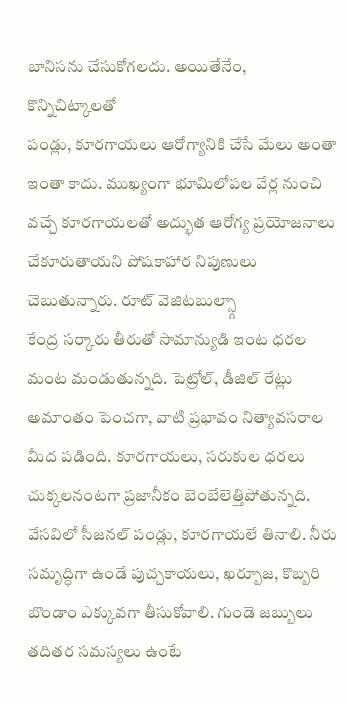బానిసను చేసుకోగలదు. అయితేనేం, కొన్నిచిట్కాలతో
పండ్లు, కూరగాయలు ఆరోగ్యానికి చేసే మేలు అంతా ఇంతా కాదు. ముఖ్యంగా భూమిలోపల వేర్ల నుంచి వచ్చే కూరగాయలతో అద్భుత ఆరోగ్య ప్రయోజనాలు చేకూరుతాయని పోషకాహార నిపుణులు చెబుతున్నారు. రూట్ వెజిటబుల్స్గా
కేంద్ర సర్కారు తీరుతో సామాన్యుడి ఇంట ధరల మంట మండుతున్నది. పెట్రోల్, డీజిల్ రేట్లు అమాంతం పెంచగా, వాటి ప్రభావం నిత్యావసరాల మీద పడింది. కూరగాయలు, సరుకుల ధరలు చుక్కలనంటగా ప్రజానీకం బెంబేలెత్తిపోతున్నది.
వేసవిలో సీజనల్ పండ్లు, కూరగాయలే తినాలి. నీరు సమృద్ధిగా ఉండే పుచ్చకాయలు, ఖర్బూజ, కొబ్బరి బొండాం ఎక్కువగా తీసుకోవాలి. గుండె జబ్బులు తదితర సమస్యలు ఉంటే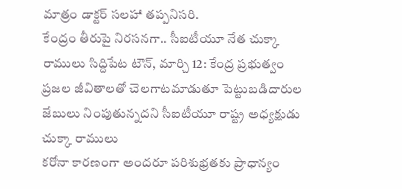మాత్రం డాక్టర్ సలహా తప్పనిసరి.
కేంద్రం తీరుపై నిరసనగా.. సీఐటీయూ నేత చుక్కా రాములు సిద్దిపేట టౌన్, మార్చి 12: కేంద్ర ప్రభుత్వం ప్రజల జీవితాలతో చెలగాటమాడుతూ పెట్టుబడిదారుల జేబులు నింపుతున్నదని సీఐటీయూ రాష్ట్ర అధ్యక్షుడు చుక్కా రాములు
కరోనా కారణంగా అందరూ పరిశుభ్రతకు ప్రాధాన్యం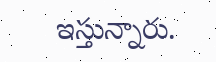ఇస్తున్నారు.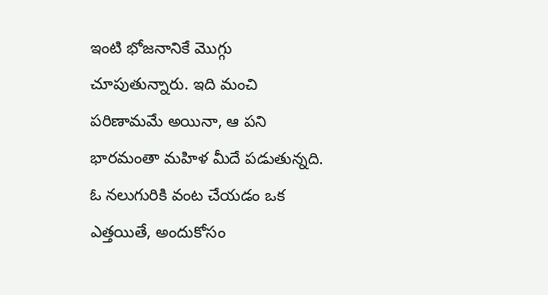ఇంటి భోజనానికే మొగ్గు చూపుతున్నారు. ఇది మంచి పరిణామమే అయినా, ఆ పని భారమంతా మహిళ మీదే పడుతున్నది. ఓ నలుగురికి వంట చేయడం ఒక ఎత్తయితే, అందుకోసం